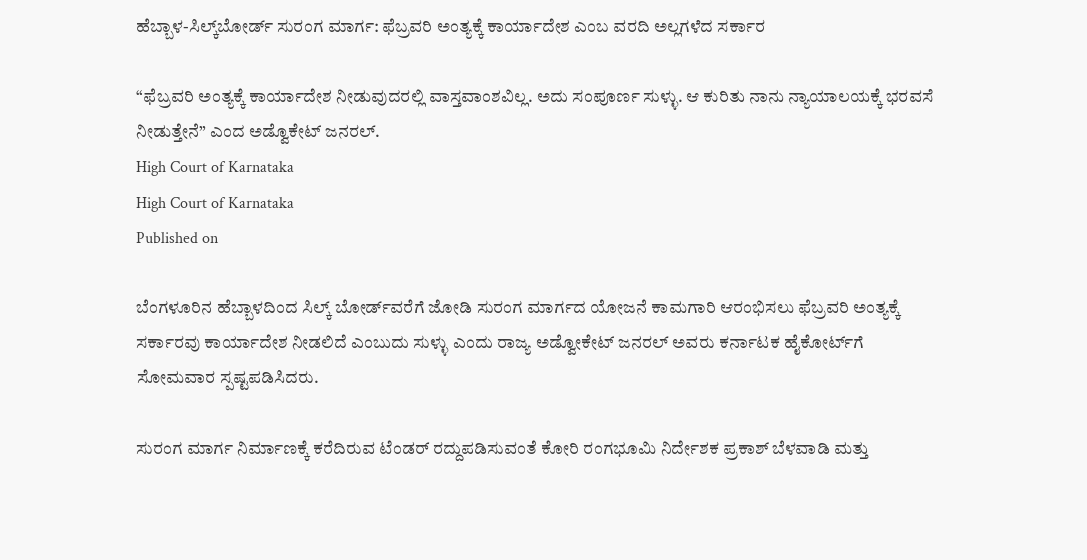ಹೆಬ್ಬಾಳ-ಸಿಲ್ಕ್‌ಬೋರ್ಡ್‌ ಸುರಂಗ ಮಾರ್ಗ: ಫೆಬ್ರವರಿ ಅಂತ್ಯಕ್ಕೆ ಕಾರ್ಯಾದೇಶ ಎಂಬ ವರದಿ ಅಲ್ಲಗಳೆದ ಸರ್ಕಾರ

“ಫೆಬ್ರವರಿ ಅಂತ್ಯಕ್ಕೆ ಕಾರ್ಯಾದೇಶ ನೀಡುವುದರಲ್ಲಿ ವಾಸ್ತವಾಂಶವಿಲ್ಲ. ಅದು ಸಂಪೂರ್ಣ ಸುಳ್ಳು. ಆ ಕುರಿತು ನಾನು ನ್ಯಾಯಾಲಯಕ್ಕೆ ಭರವಸೆ ನೀಡುತ್ತೇನೆ” ಎಂದ ಅಡ್ವೊಕೇಟ್‌ ಜನರಲ್.
High Court of Karnataka
High Court of Karnataka
Published on

ಬೆಂಗಳೂರಿನ ಹೆಬ್ಬಾಳದಿಂದ ಸಿಲ್ಕ್‌ ಬೋರ್ಡ್‌ವರೆಗೆ ಜೋಡಿ ಸುರಂಗ ಮಾರ್ಗದ ಯೋಜನೆ ಕಾಮಗಾರಿ ಆರಂಭಿಸಲು ಫೆಬ್ರವರಿ ಅಂತ್ಯಕ್ಕೆ ಸರ್ಕಾರವು ಕಾರ್ಯಾದೇಶ ನೀಡಲಿದೆ ಎಂಬುದು ಸುಳ್ಳು ಎಂದು ರಾಜ್ಯ ಅಡ್ವೋಕೇಟ್‌ ಜನರಲ್‌ ಅವರು ಕರ್ನಾಟಕ ಹೈಕೋರ್ಟ್‌ಗೆ ಸೋಮವಾರ ಸ್ಪಷ್ಟಪಡಿಸಿದರು.

ಸುರಂಗ ಮಾರ್ಗ ನಿರ್ಮಾಣಕ್ಕೆ ಕರೆದಿರುವ ಟೆಂಡರ್‌ ರದ್ದುಪಡಿಸುವಂತೆ ಕೋರಿ ರಂಗಭೂಮಿ ನಿರ್ದೇಶಕ ಪ್ರಕಾಶ್ ಬೆಳವಾಡಿ ಮತ್ತು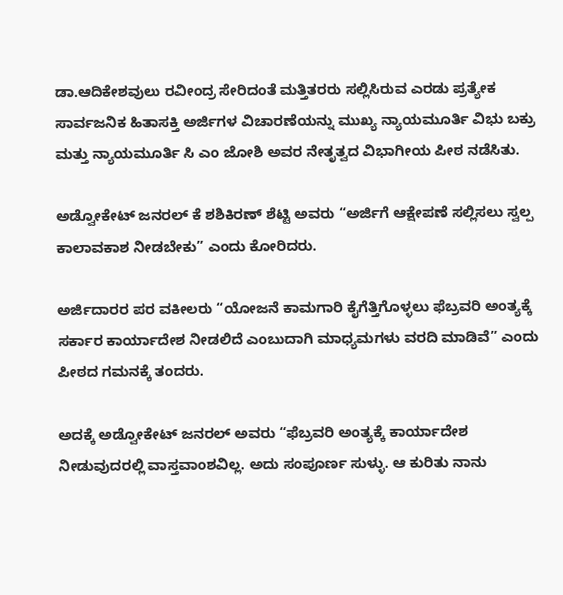ಡಾ.ಆದಿಕೇಶವುಲು ರವೀಂದ್ರ ಸೇರಿದಂತೆ ಮತ್ತಿತರರು ಸಲ್ಲಿಸಿರುವ ಎರಡು ಪ್ರತ್ಯೇಕ ಸಾರ್ವಜನಿಕ ಹಿತಾಸಕ್ತಿ ಅರ್ಜಿಗಳ ವಿಚಾರಣೆಯನ್ನು ಮುಖ್ಯ ನ್ಯಾಯಮೂರ್ತಿ ವಿಭು ಬಕ್ರು ಮತ್ತು ನ್ಯಾಯಮೂರ್ತಿ ಸಿ ಎಂ ಜೋಶಿ ಅವರ ನೇತೃತ್ವದ ವಿಭಾಗೀಯ ಪೀಠ ನಡೆಸಿತು.

ಅಡ್ವೋಕೇಟ್‌ ಜನರಲ್‌ ಕೆ ಶಶಿಕಿರಣ್‌ ಶೆಟ್ಟಿ ಅವರು “ಅರ್ಜಿಗೆ ಆಕ್ಷೇಪಣೆ ಸಲ್ಲಿಸಲು ಸ್ವಲ್ಪ ಕಾಲಾವಕಾಶ ನೀಡಬೇಕು” ಎಂದು ಕೋರಿದರು.

ಅರ್ಜಿದಾರರ ಪರ ವಕೀಲರು “ಯೋಜನೆ ಕಾಮಗಾರಿ ಕೈಗೆತ್ತಿಗೊಳ್ಳಲು ಫೆಬ್ರವರಿ ಅಂತ್ಯಕ್ಕೆ ಸರ್ಕಾರ ಕಾರ್ಯಾದೇಶ ನೀಡಲಿದೆ ಎಂಬುದಾಗಿ ಮಾಧ್ಯಮಗಳು ವರದಿ ಮಾಡಿವೆ” ಎಂದು ಪೀಠದ ಗಮನಕ್ಕೆ ತಂದರು.

ಅದಕ್ಕೆ ಅಡ್ವೋಕೇಟ್‌ ಜನರಲ್‌ ಅವರು “ಫೆಬ್ರವರಿ ಅಂತ್ಯಕ್ಕೆ ಕಾರ್ಯಾದೇಶ ನೀಡುವುದರಲ್ಲಿ ವಾಸ್ತವಾಂಶವಿಲ್ಲ. ಅದು ಸಂಪೂರ್ಣ ಸುಳ್ಳು. ಆ ಕುರಿತು ನಾನು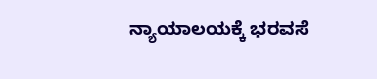ನ್ಯಾಯಾಲಯಕ್ಕೆ ಭರವಸೆ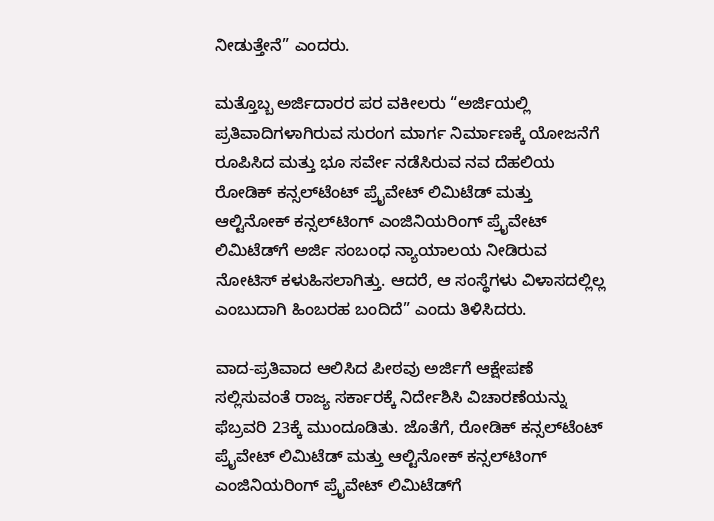ನೀಡುತ್ತೇನೆ” ಎಂದರು.

ಮತ್ತೊಬ್ಬ ಅರ್ಜಿದಾರರ ಪರ ವಕೀಲರು “ಅರ್ಜಿಯಲ್ಲಿ ಪ್ರತಿವಾದಿಗಳಾಗಿರುವ ಸುರಂಗ ಮಾರ್ಗ ನಿರ್ಮಾಣಕ್ಕೆ ಯೋಜನೆಗೆ ರೂಪಿಸಿದ ಮತ್ತು ಭೂ ಸರ್ವೇ ನಡೆಸಿರುವ ನವ ದೆಹಲಿಯ ರೋಡಿಕ್‌ ಕನ್ಸಲ್‌ಟೆಂಟ್‌ ಪ್ರೈವೇಟ್‌ ಲಿಮಿಟೆಡ್‌ ಮತ್ತು ಆಲ್ಟಿನೋಕ್‌ ಕನ್ಸಲ್‌ಟಿಂಗ್‌ ಎಂಜಿನಿಯರಿಂಗ್‌ ಪ್ರೈವೇಟ್‌ ಲಿಮಿಟೆಡ್‌ಗೆ ಅರ್ಜಿ ಸಂಬಂಧ ನ್ಯಾಯಾಲಯ ನೀಡಿರುವ ನೋಟಿಸ್‌ ಕಳುಹಿಸಲಾಗಿತ್ತು. ಆದರೆ, ಆ ಸಂಸ್ಥೆಗಳು ವಿಳಾಸದಲ್ಲಿಲ್ಲ ಎಂಬುದಾಗಿ ಹಿಂಬರಹ ಬಂದಿದೆ” ಎಂದು ತಿಳಿಸಿದರು.

ವಾದ-ಪ್ರತಿವಾದ ಆಲಿಸಿದ ಪೀಠವು ಅರ್ಜಿಗೆ ಆಕ್ಷೇಪಣೆ ಸಲ್ಲಿಸುವಂತೆ ರಾಜ್ಯ ಸರ್ಕಾರಕ್ಕೆ ನಿರ್ದೇಶಿಸಿ ವಿಚಾರಣೆಯನ್ನು ಫೆಬ್ರವರಿ 23ಕ್ಕೆ ಮುಂದೂಡಿತು. ಜೊತೆಗೆ, ರೋಡಿಕ್‌ ಕನ್ಸಲ್‌ಟೆಂಟ್‌ ಪ್ರೈವೇಟ್‌ ಲಿಮಿಟೆಡ್‌ ಮತ್ತು ಆಲ್ಟಿನೋಕ್‌ ಕನ್ಸಲ್‌ಟಿಂಗ್‌ ಎಂಜಿನಿಯರಿಂಗ್‌ ಪ್ರೈವೇಟ್‌ ಲಿಮಿಟೆಡ್‌ಗೆ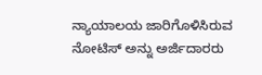ನ್ಯಾಯಾಲಯ ಜಾರಿಗೊಳಿಸಿರುವ ನೋಟಿಸ್‌ ಅನ್ನು ಅರ್ಜಿದಾರರು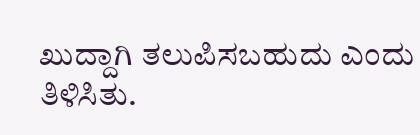ಖುದ್ದಾಗಿ ತಲುಪಿಸಬಹುದು ಎಂದು ತಿಳಿಸಿತು.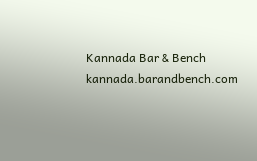Kannada Bar & Bench
kannada.barandbench.com